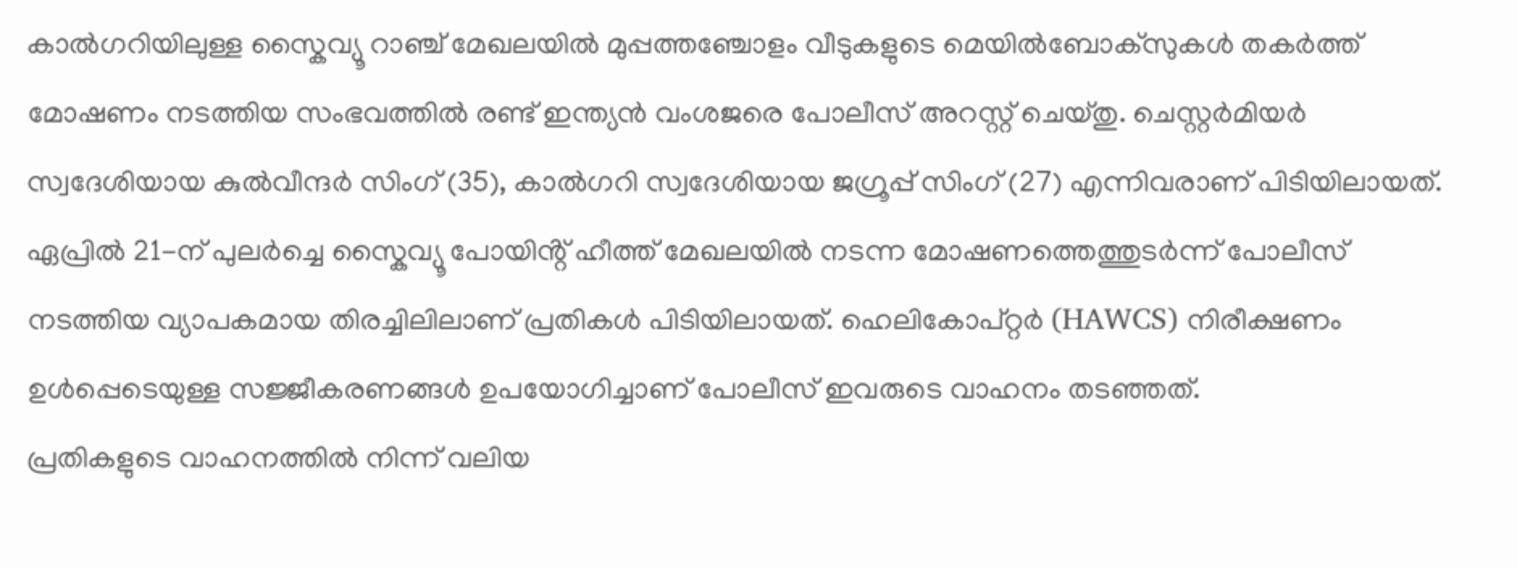കാൽഗറിയിലുള്ള സ്കൈവ്യൂ റാഞ്ച് മേഖലയിൽ മുപ്പത്തഞ്ചോളം വീടുകളുടെ മെയിൽബോക്സുകൾ തകർത്ത് മോഷണം നടത്തിയ സംഭവത്തിൽ രണ്ട് ഇന്ത്യൻ വംശജരെ പോലീസ് അറസ്റ്റ് ചെയ്തു. ചെസ്റ്റർമിയർ സ്വദേശിയായ കുൽവീന്ദർ സിംഗ് (35), കാൽഗറി സ്വദേശിയായ ജഗ്രൂപ്പ് സിംഗ് (27) എന്നിവരാണ് പിടിയിലായത്. ഏപ്രിൽ 21-ന് പുലർച്ചെ സ്കൈവ്യൂ പോയിൻ്റ് ഹീത്ത് മേഖലയിൽ നടന്ന മോഷണത്തെത്തുടർന്ന് പോലീസ് നടത്തിയ വ്യാപകമായ തിരച്ചിലിലാണ് പ്രതികൾ പിടിയിലായത്. ഹെലികോപ്റ്റർ (HAWCS) നിരീക്ഷണം ഉൾപ്പെടെയുള്ള സജ്ജീകരണങ്ങൾ ഉപയോഗിച്ചാണ് പോലീസ് ഇവരുടെ വാഹനം തടഞ്ഞത്.
പ്രതികളുടെ വാഹനത്തിൽ നിന്ന് വലിയ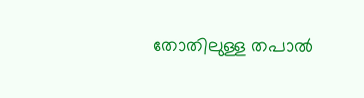തോതിലുള്ള തപാൽ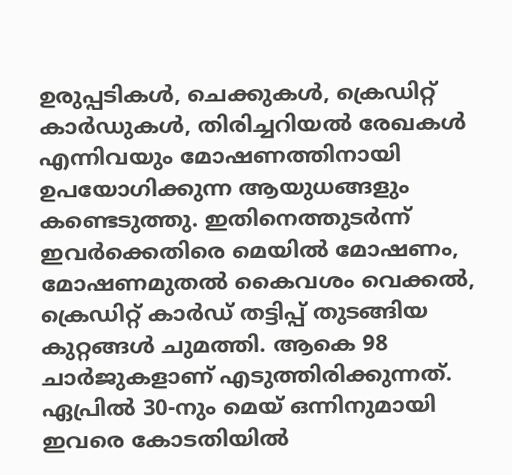ഉരുപ്പടികൾ, ചെക്കുകൾ, ക്രെഡിറ്റ് കാർഡുകൾ, തിരിച്ചറിയൽ രേഖകൾ എന്നിവയും മോഷണത്തിനായി ഉപയോഗിക്കുന്ന ആയുധങ്ങളും കണ്ടെടുത്തു. ഇതിനെത്തുടർന്ന് ഇവർക്കെതിരെ മെയിൽ മോഷണം, മോഷണമുതൽ കൈവശം വെക്കൽ, ക്രെഡിറ്റ് കാർഡ് തട്ടിപ്പ് തുടങ്ങിയ കുറ്റങ്ങൾ ചുമത്തി. ആകെ 98 ചാർജുകളാണ് എടുത്തിരിക്കുന്നത്. ഏപ്രിൽ 30-നും മെയ് ഒന്നിനുമായി ഇവരെ കോടതിയിൽ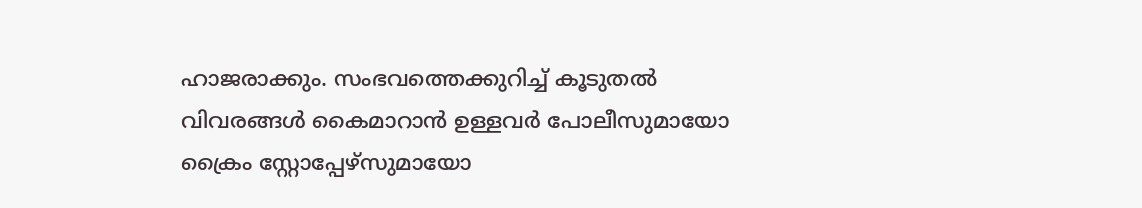ഹാജരാക്കും. സംഭവത്തെക്കുറിച്ച് കൂടുതൽ വിവരങ്ങൾ കൈമാറാൻ ഉള്ളവർ പോലീസുമായോ ക്രൈം സ്റ്റോപ്പേഴ്സുമായോ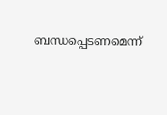ബന്ധപ്പെടണമെന്ന്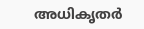അധികൃതർ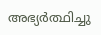അഭ്യർത്ഥിച്ചു